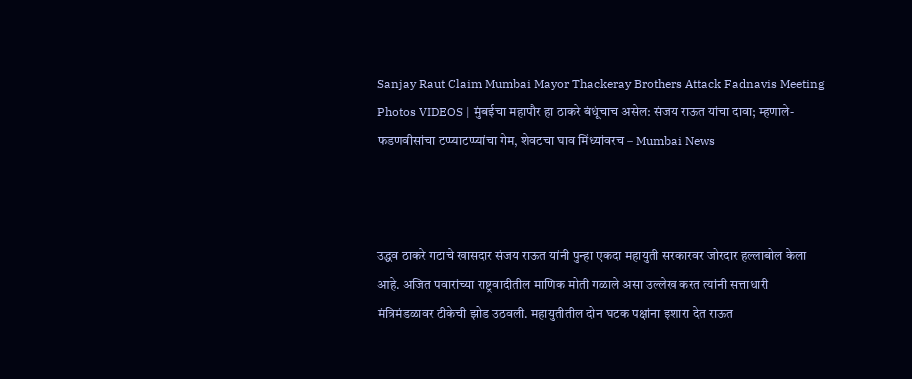Sanjay Raut Claim Mumbai Mayor Thackeray Brothers Attack Fadnavis Meeting Photos VIDEOS | मुंबईचा महापौर हा ठाकरे बंधूंचाच असेल: संजय राऊत यांचा दावा; म्हणाले- फडणवीसांचा टप्प्याटप्प्यांचा गेम, शेवटचा घाव मिंध्यांवरच – Mumbai News



उद्धव ठाकरे गटाचे खासदार संजय राऊत यांनी पुन्हा एकदा महायुती सरकारवर जोरदार हल्लाबोल केला आहे. अजित पवारांच्या राष्ट्रवादीतील माणिक मोती गळाले असा उल्लेख करत त्यांनी सत्ताधारी मंत्रिमंडळावर टीकेची झोड उठवली. महायुतीतील दोन घटक पक्षांना इशारा देत राऊत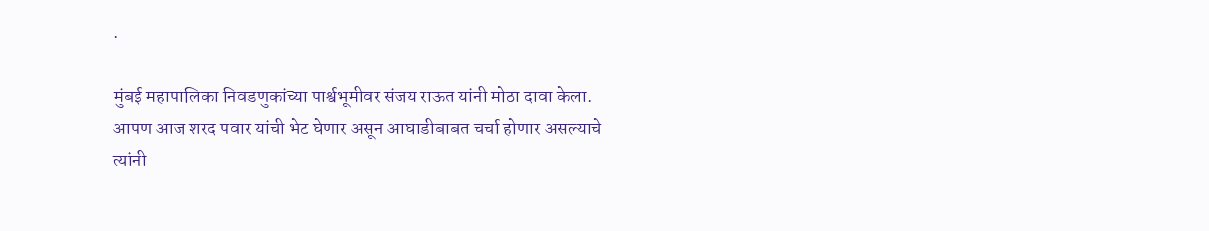.

मुंबई महापालिका निवडणुकांच्या पार्श्वभूमीवर संजय राऊत यांनी मोठा दावा केला. आपण आज शरद पवार यांची भेट घेणार असून आघाडीबाबत चर्चा होणार असल्याचे त्यांनी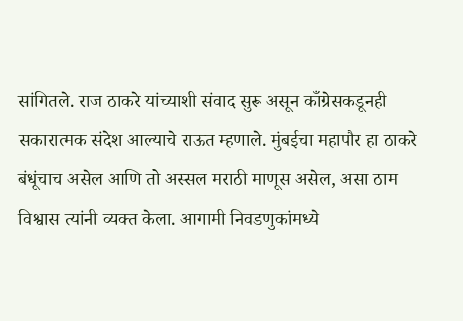सांगितले. राज ठाकरे यांच्याशी संवाद सुरू असून काँग्रेसकडूनही सकारात्मक संदेश आल्याचे राऊत म्हणाले. मुंबईचा महापौर हा ठाकरे बंधूंचाच असेल आणि तो अस्सल मराठी माणूस असेल, असा ठाम विश्वास त्यांनी व्यक्त केला. आगामी निवडणुकांमध्ये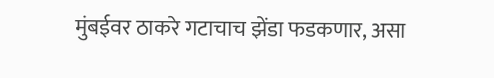मुंबईवर ठाकरे गटाचाच झेंडा फडकणार, असा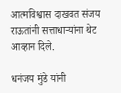आत्मविश्वास दाखवत संजय राऊतांनी सत्ताधाऱ्यांना थेट आव्हान दिले.

धनंजय मुंडे यांनी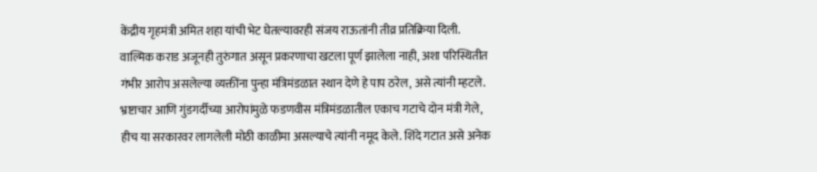केंद्रीय गृहमंत्री अमित शहा यांची भेट घेतल्यावरही संजय राऊतांनी तीव्र प्रतिक्रिया दिली. वाल्मिक कराड अजूनही तुरुंगात असून प्रकरणाचा खटला पूर्ण झालेला नाही, अशा परिस्थितीत गंभीर आरोप असलेल्या व्यक्तींना पुन्हा मंत्रिमंडळात स्थान देणे हे पाप ठरेल, असे त्यांनी म्हटले. भ्रष्टाचार आणि गुंडगर्दीच्या आरोपांमुळे फडणवीस मंत्रिमंडळातील एकाच गटाचे दोन मंत्री गेले, हीच या सरकारवर लागलेली मोठी काळीमा असल्याचे त्यांनी नमूद केले. शिंदे गटात असे अनेक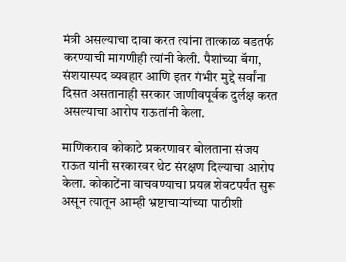मंत्री असल्याचा दावा करत त्यांना तात्काळ बडतर्फ करण्याची मागणीही त्यांनी केली. पैशांच्या बॅगा, संशयास्पद व्यवहार आणि इतर गंभीर मुद्दे सर्वांना दिसत असतानाही सरकार जाणीवपूर्वक दुर्लक्ष करत असल्याचा आरोप राऊतांनी केला.

माणिकराव कोकाटे प्रकरणावर बोलताना संजय राऊत यांनी सरकारवर थेट संरक्षण दिल्याचा आरोप केला. कोकाटेंना वाचवण्याचा प्रयत्न शेवटपर्यंत सुरू असून त्यातून आम्ही भ्रष्टाचाऱ्यांच्या पाठीशी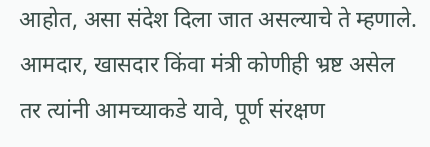आहोत, असा संदेश दिला जात असल्याचे ते म्हणाले. आमदार, खासदार किंवा मंत्री कोणीही भ्रष्ट असेल तर त्यांनी आमच्याकडे यावे, पूर्ण संरक्षण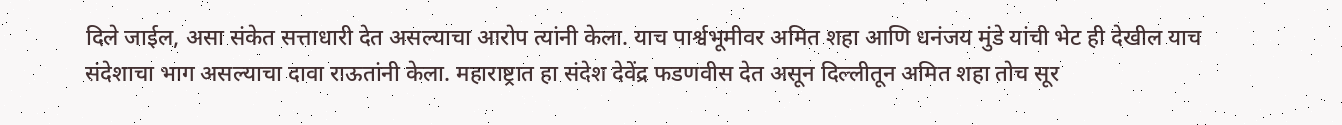दिले जाईल, असा संकेत सत्ताधारी देत असल्याचा आरोप त्यांनी केला. याच पार्श्वभूमीवर अमित शहा आणि धनंजय मुंडे यांची भेट ही देखील याच संदेशाचा भाग असल्याचा दावा राऊतांनी केला. महाराष्ट्रात हा संदेश देवेंद्र फडणवीस देत असून दिल्लीतून अमित शहा तोच सूर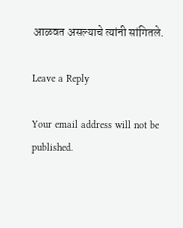आळवत असल्याचे त्यांनी सांगितले.

Leave a Reply

Your email address will not be published.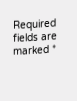Required fields are marked *